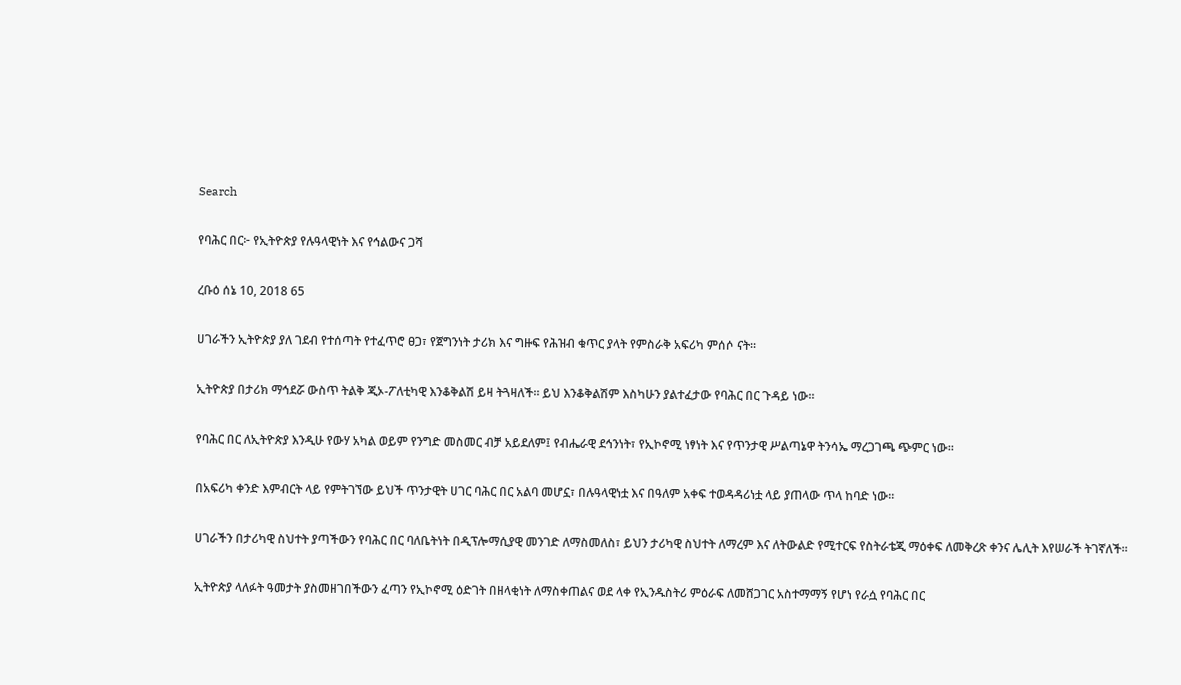Search

የባሕር በር፦ የኢትዮጵያ የሉዓላዊነት እና የኅልውና ጋሻ

ረቡዕ ሰኔ 10, 2018 65

ሀገራችን ኢትዮጵያ ያለ ገደብ የተሰጣት የተፈጥሮ ፀጋ፣ የጀግንነት ታሪክ እና ግዙፍ የሕዝብ ቁጥር ያላት የምስራቅ አፍሪካ ምሰሶ ናት።

ኢትዮጵያ በታሪክ ማኅደሯ ውስጥ ትልቅ ጂኦ-ፖለቲካዊ እንቆቅልሽ ይዛ ትጓዛለች። ይህ እንቆቅልሽም እስካሁን ያልተፈታው የባሕር በር ጉዳይ ነው።

የባሕር በር ለኢትዮጵያ እንዲሁ የውሃ አካል ወይም የንግድ መስመር ብቻ አይደለም፤ የብሔራዊ ደኅንነት፣ የኢኮኖሚ ነፃነት እና የጥንታዊ ሥልጣኔዋ ትንሳኤ ማረጋገጫ ጭምር ነው።

በአፍሪካ ቀንድ እምብርት ላይ የምትገኘው ይህች ጥንታዊት ሀገር ባሕር በር አልባ መሆኗ፣ በሉዓላዊነቷ እና በዓለም አቀፍ ተወዳዳሪነቷ ላይ ያጠላው ጥላ ከባድ ነው።

ሀገራችን በታሪካዊ ስህተት ያጣችውን የባሕር በር ባለቤትነት በዲፕሎማሲያዊ መንገድ ለማስመለስ፣ ይህን ታሪካዊ ስህተት ለማረም እና ለትውልድ የሚተርፍ የስትራቴጂ ማዕቀፍ ለመቅረጽ ቀንና ሌሊት እየሠራች ትገኛለች።

ኢትዮጵያ ላለፉት ዓመታት ያስመዘገበችውን ፈጣን የኢኮኖሚ ዕድገት በዘላቂነት ለማስቀጠልና ወደ ላቀ የኢንዱስትሪ ምዕራፍ ለመሸጋገር አስተማማኝ የሆነ የራሷ የባሕር በር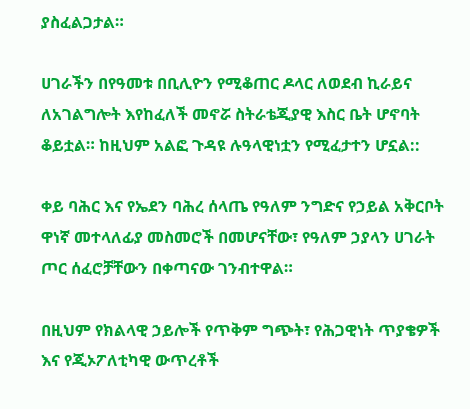ያስፈልጋታል።

ሀገራችን በየዓመቱ በቢሊዮን የሚቆጠር ዶላር ለወደብ ኪራይና ለአገልግሎት እየከፈለች መኖሯ ስትራቴጂያዊ እስር ቤት ሆኖባት ቆይቷል። ከዚህም አልፎ ጉዳዩ ሉዓላዊነቷን የሚፈታተን ሆኗል::

ቀይ ባሕር እና የኤደን ባሕረ ሰላጤ የዓለም ንግድና የኃይል አቅርቦት ዋነኛ መተላለፊያ መስመሮች በመሆናቸው፣ የዓለም ኃያላን ሀገራት ጦር ሰፈሮቻቸውን በቀጣናው ገንብተዋል።

በዚህም የክልላዊ ኃይሎች የጥቅም ግጭት፣ የሕጋዊነት ጥያቄዎች እና የጂኦፖለቲካዊ ውጥረቶች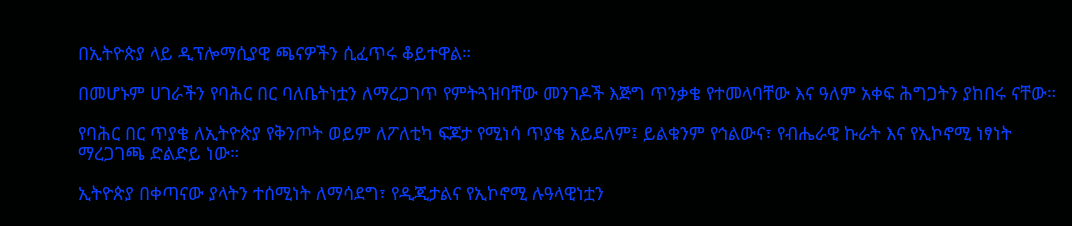በኢትዮጵያ ላይ ዲፕሎማሲያዊ ጫናዎችን ሲፈጥሩ ቆይተዋል።

በመሆኑም ሀገራችን የባሕር በር ባለቤትነቷን ለማረጋገጥ የምትጓዝባቸው መንገዶች እጅግ ጥንቃቄ የተመላባቸው እና ዓለም አቀፍ ሕግጋትን ያከበሩ ናቸው።

የባሕር በር ጥያቄ ለኢትዮጵያ የቅንጦት ወይም ለፖለቲካ ፍጆታ የሚነሳ ጥያቄ አይደለም፤ ይልቁንም የኅልውና፣ የብሔራዊ ኩራት እና የኢኮኖሚ ነፃነት ማረጋገጫ ድልድይ ነው።

ኢትዮጵያ በቀጣናው ያላትን ተሰሚነት ለማሳደግ፣ የዲጂታልና የኢኮኖሚ ሉዓላዊነቷን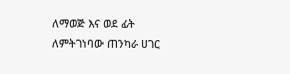ለማወጅ እና ወደ ፊት ለምትገነባው ጠንካራ ሀገር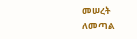መሠረት ለመጣል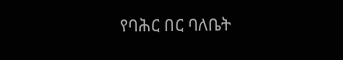የባሕር በር ባለቤት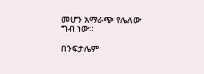መሆን አማራጭ የሌለው ግብ ነው።

በንፍታሌም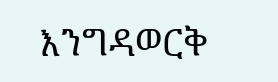እንግዳወርቅ